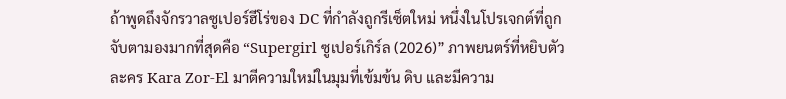ถ้าพูดถึงจักรวาลซูเปอร์ฮีโร่ของ DC ที่กำลังถูกรีเซ็ตใหม่ หนึ่งในโปรเจกต์ที่ถูกจับตามองมากที่สุดคือ “Supergirl ซูเปอร์เกิร์ล (2026)” ภาพยนตร์ที่หยิบตัวละคร Kara Zor-El มาตีความใหม่ในมุมที่เข้มข้น ดิบ และมีความ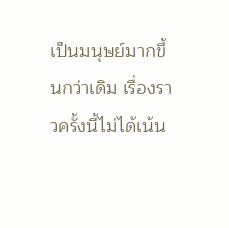เป็นมนุษย์มากขึ้นกว่าเดิม เรื่องราวครั้งนี้ไม่ได้เน้น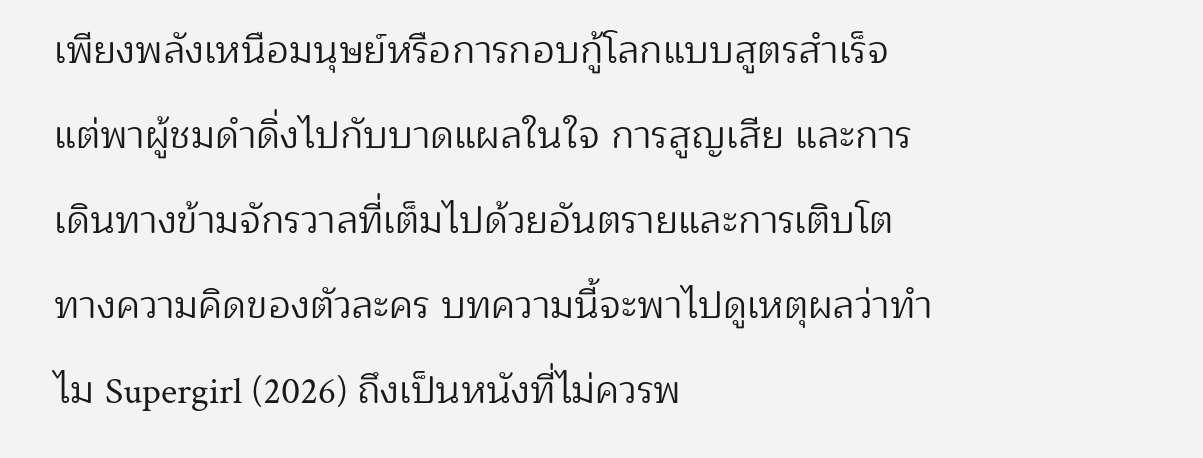เพียงพลังเหนือมนุษย์หรือการกอบกู้โลกแบบสูตรสำเร็จ แต่พาผู้ชมดำดิ่งไปกับบาดแผลในใจ การสูญเสีย และการเดินทางข้ามจักรวาลที่เต็มไปด้วยอันตรายและการเติบโตทางความคิดของตัวละคร บทความนี้จะพาไปดูเหตุผลว่าทำไม Supergirl (2026) ถึงเป็นหนังที่ไม่ควรพ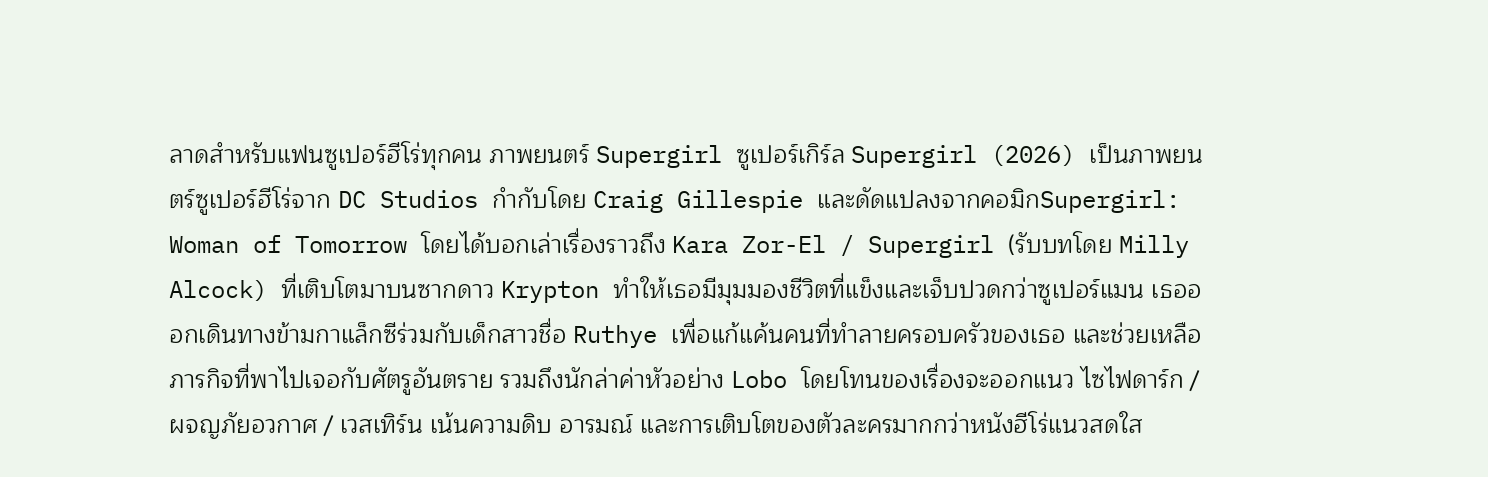ลาดสำหรับแฟนซูเปอร์ฮีโร่ทุกคน ภาพยนตร์ Supergirl ซูเปอร์เกิร์ล Supergirl (2026) เป็นภาพยนตร์ซูเปอร์ฮีโร่จาก DC Studios กำกับโดย Craig Gillespie และดัดแปลงจากคอมิกSupergirl: Woman of Tomorrow โดยได้บอกเล่าเรื่องราวถึง Kara Zor-El / Supergirl (รับบทโดย Milly Alcock) ที่เติบโตมาบนซากดาว Krypton ทำให้เธอมีมุมมองชีวิตที่แข็งและเจ็บปวดกว่าซูเปอร์แมน เธอออกเดินทางข้ามกาแล็กซีร่วมกับเด็กสาวชื่อ Ruthye เพื่อแก้แค้นคนที่ทำลายครอบครัวของเธอ และช่วยเหลือภารกิจที่พาไปเจอกับศัตรูอันตราย รวมถึงนักล่าค่าหัวอย่าง Lobo โดยโทนของเรื่องจะออกแนว ไซไฟดาร์ก / ผจญภัยอวกาศ / เวสเทิร์น เน้นความดิบ อารมณ์ และการเติบโตของตัวละครมากกว่าหนังฮีโร่แนวสดใส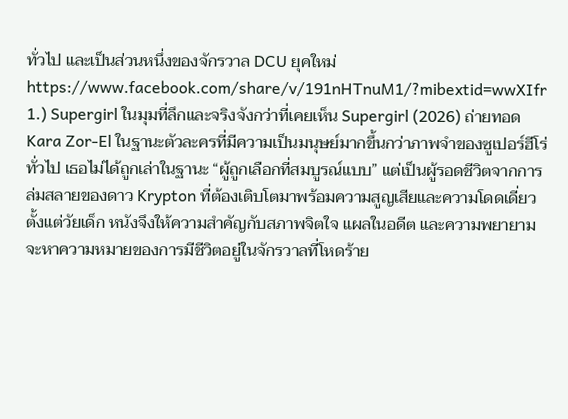ทั่วไป และเป็นส่วนหนึ่งของจักรวาล DCU ยุคใหม่ https://www.facebook.com/share/v/191nHTnuM1/?mibextid=wwXIfr 1.) Supergirl ในมุมที่ลึกและจริงจังกว่าที่เคยเห็น Supergirl (2026) ถ่ายทอด Kara Zor-El ในฐานะตัวละครที่มีความเป็นมนุษย์มากขึ้นกว่าภาพจำของซูเปอร์ฮีโร่ทั่วไป เธอไม่ได้ถูกเล่าในฐานะ “ผู้ถูกเลือกที่สมบูรณ์แบบ” แต่เป็นผู้รอดชีวิตจากการล่มสลายของดาว Krypton ที่ต้องเติบโตมาพร้อมความสูญเสียและความโดดเดี่ยวตั้งแต่วัยเด็ก หนังจึงให้ความสำคัญกับสภาพจิตใจ แผลในอดีต และความพยายามจะหาความหมายของการมีชีวิตอยู่ในจักรวาลที่โหดร้าย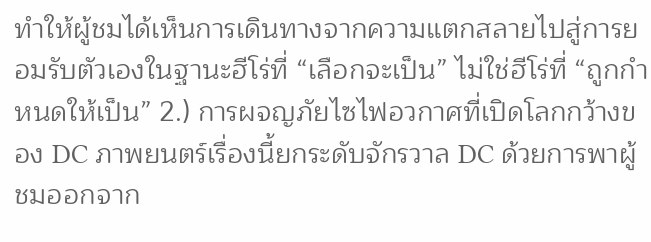ทำให้ผู้ชมได้เห็นการเดินทางจากความแตกสลายไปสู่การยอมรับตัวเองในฐานะฮีโร่ที่ “เลือกจะเป็น” ไม่ใช่ฮีโร่ที่ “ถูกกำหนดให้เป็น” 2.) การผจญภัยไซไฟอวกาศที่เปิดโลกกว้างของ DC ภาพยนตร์เรื่องนี้ยกระดับจักรวาล DC ด้วยการพาผู้ชมออกจาก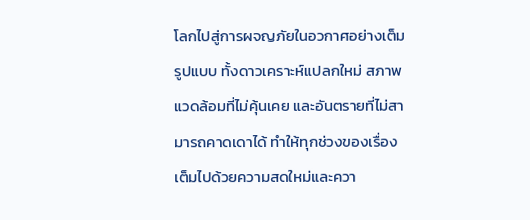โลกไปสู่การผจญภัยในอวกาศอย่างเต็มรูปแบบ ทั้งดาวเคราะห์แปลกใหม่ สภาพแวดล้อมที่ไม่คุ้นเคย และอันตรายที่ไม่สามารถคาดเดาได้ ทำให้ทุกช่วงของเรื่องเต็มไปด้วยความสดใหม่และควา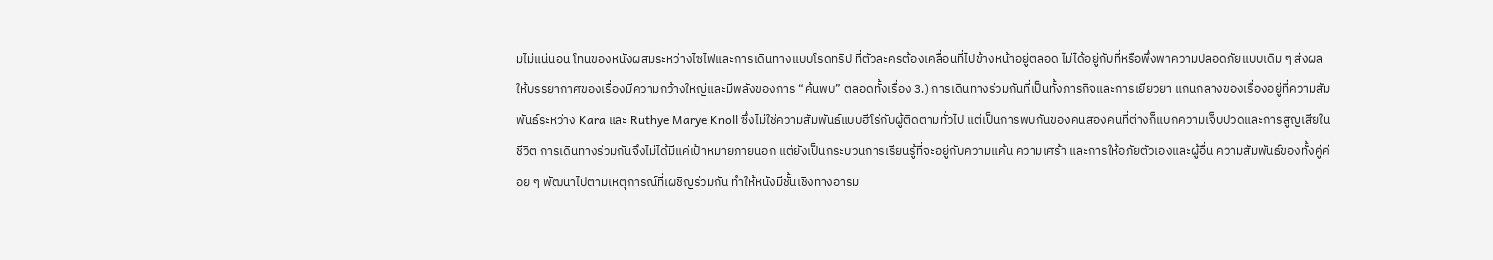มไม่แน่นอน โทนของหนังผสมระหว่างไซไฟและการเดินทางแบบโรดทริป ที่ตัวละครต้องเคลื่อนที่ไปข้างหน้าอยู่ตลอด ไม่ได้อยู่กับที่หรือพึ่งพาความปลอดภัยแบบเดิม ๆ ส่งผลให้บรรยากาศของเรื่องมีความกว้างใหญ่และมีพลังของการ “ค้นพบ” ตลอดทั้งเรื่อง 3.) การเดินทางร่วมกันที่เป็นทั้งภารกิจและการเยียวยา แกนกลางของเรื่องอยู่ที่ความสัมพันธ์ระหว่าง Kara และ Ruthye Marye Knoll ซึ่งไม่ใช่ความสัมพันธ์แบบฮีโร่กับผู้ติดตามทั่วไป แต่เป็นการพบกันของคนสองคนที่ต่างก็แบกความเจ็บปวดและการสูญเสียในชีวิต การเดินทางร่วมกันจึงไม่ได้มีแค่เป้าหมายภายนอก แต่ยังเป็นกระบวนการเรียนรู้ที่จะอยู่กับความแค้น ความเศร้า และการให้อภัยตัวเองและผู้อื่น ความสัมพันธ์ของทั้งคู่ค่อย ๆ พัฒนาไปตามเหตุการณ์ที่เผชิญร่วมกัน ทำให้หนังมีชั้นเชิงทางอารม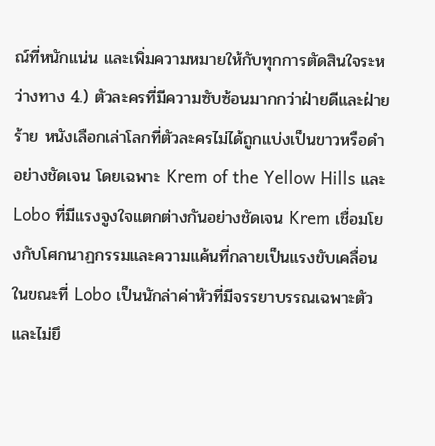ณ์ที่หนักแน่น และเพิ่มความหมายให้กับทุกการตัดสินใจระหว่างทาง 4.) ตัวละครที่มีความซับซ้อนมากกว่าฝ่ายดีและฝ่ายร้าย หนังเลือกเล่าโลกที่ตัวละครไม่ได้ถูกแบ่งเป็นขาวหรือดำอย่างชัดเจน โดยเฉพาะ Krem of the Yellow Hills และ Lobo ที่มีแรงจูงใจแตกต่างกันอย่างชัดเจน Krem เชื่อมโยงกับโศกนาฏกรรมและความแค้นที่กลายเป็นแรงขับเคลื่อน ในขณะที่ Lobo เป็นนักล่าค่าหัวที่มีจรรยาบรรณเฉพาะตัวและไม่ยึ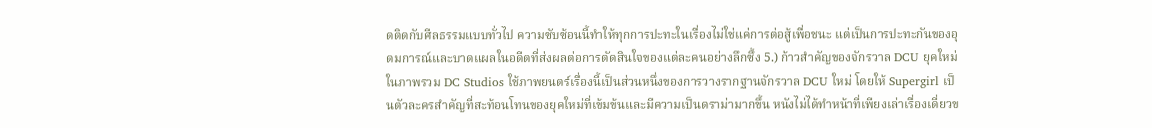ดติดกับศีลธรรมแบบทั่วไป ความซับซ้อนนี้ทำให้ทุกการปะทะในเรื่องไม่ใช่แค่การต่อสู้เพื่อชนะ แต่เป็นการปะทะกันของอุดมการณ์และบาดแผลในอดีตที่ส่งผลต่อการตัดสินใจของแต่ละคนอย่างลึกซึ้ง 5.) ก้าวสำคัญของจักรวาล DCU ยุคใหม่ ในภาพรวม DC Studios ใช้ภาพยนตร์เรื่องนี้เป็นส่วนหนึ่งของการวางรากฐานจักรวาล DCU ใหม่ โดยให้ Supergirl เป็นตัวละครสำคัญที่สะท้อนโทนของยุคใหม่ที่เข้มข้นและมีความเป็นดราม่ามากขึ้น หนังไม่ได้ทำหน้าที่เพียงเล่าเรื่องเดี่ยวข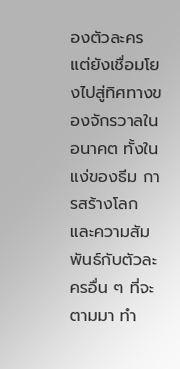องตัวละคร แต่ยังเชื่อมโยงไปสู่ทิศทางของจักรวาลในอนาคต ทั้งในแง่ของธีม การสร้างโลก และความสัมพันธ์กับตัวละครอื่น ๆ ที่จะตามมา ทำ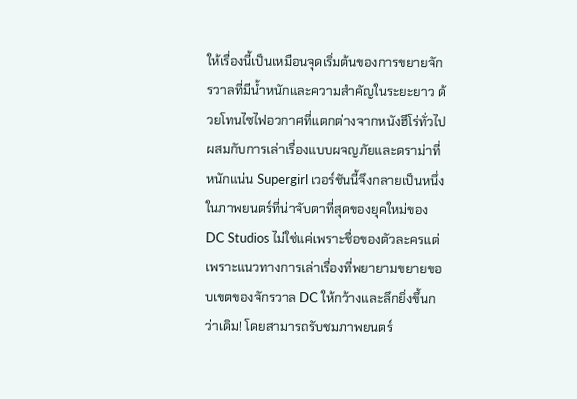ให้เรื่องนี้เป็นเหมือนจุดเริ่มต้นของการขยายจักรวาลที่มีน้ำหนักและความสำคัญในระยะยาว ด้วยโทนไซไฟอวกาศที่แตกต่างจากหนังฮีโร่ทั่วไป ผสมกับการเล่าเรื่องแบบผจญภัยและดราม่าที่หนักแน่น Supergirl เวอร์ชันนี้จึงกลายเป็นหนึ่งในภาพยนตร์ที่น่าจับตาที่สุดของยุคใหม่ของ DC Studios ไม่ใช่แค่เพราะชื่อของตัวละครแต่เพราะแนวทางการเล่าเรื่องที่พยายามขยายขอบเขตของจักรวาล DC ให้กว้างและลึกยิ่งขึ้นกว่าเดิม! โดยสามารถรับชมภาพยนตร์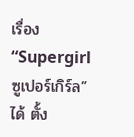เรื่อง “Supergirl ซูเปอร์เกิร์ล” ได้ ตั้ง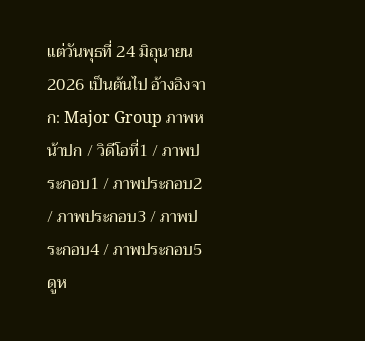แต่วันพุธที่ 24 มิถุนายน 2026 เป็นต้นไป อ้างอิงจาก: Major Group ภาพหน้าปก / วิดีโอที่1 / ภาพประกอบ1 / ภาพประกอบ2 / ภาพประกอบ3 / ภาพประกอบ4 / ภาพประกอบ5 ดูห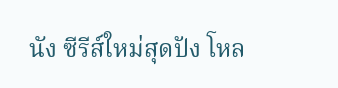นัง ซีรีส์ใหม่สุดปัง โหล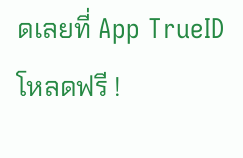ดเลยที่ App TrueID โหลดฟรี !